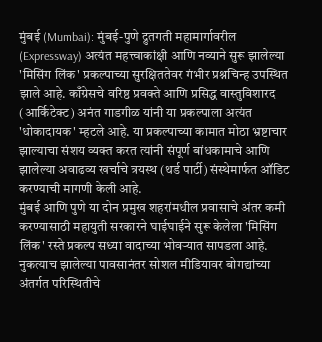मुंबई (Mumbai): मुंबई-पुणे द्रुतगती महामार्गावरील (Expressway) अत्यंत महत्त्वाकांक्षी आणि नव्याने सुरू झालेल्या 'मिसिंग लिंक' प्रकल्पाच्या सुरक्षिततेवर गंभीर प्रश्नचिन्ह उपस्थित झाले आहे. काँग्रेसचे वरिष्ठ प्रवक्ते आणि प्रसिद्ध वास्तुविशारद (आर्किटेक्ट) अनंत गाडगीळ यांनी या प्रकल्पाला अत्यंत 'धोकादायक' म्हटले आहे. या प्रकल्पाच्या कामात मोठा भ्रष्टाचार झाल्याचा संशय व्यक्त करत त्यांनी संपूर्ण बांधकामाचे आणि झालेल्या अवाढव्य खर्चाचे त्रयस्थ (थर्ड पार्टी) संस्थेमार्फत ऑडिट करण्याची मागणी केली आहे.
मुंबई आणि पुणे या दोन प्रमुख शहरांमधील प्रवासाचे अंतर कमी करण्यासाठी महायुती सरकारने घाईघाईने सुरू केलेला 'मिसिंग लिंक' रस्ते प्रकल्प सध्या वादाच्या भोवऱ्यात सापडला आहे. नुकत्याच झालेल्या पावसानंतर सोशल मीडियावर बोगद्यांच्या अंतर्गत परिस्थितीचे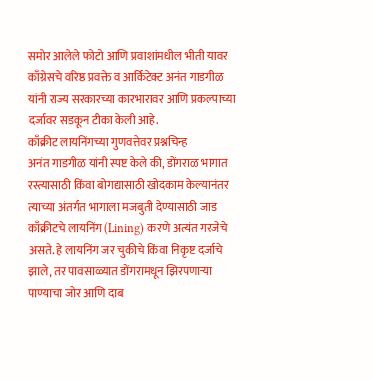समोर आलेले फोटो आणि प्रवाशांमधील भीती यावर काँग्रेसचे वरिष्ठ प्रवक्ते व आर्किटेक्ट अनंत गाडगीळ यांनी राज्य सरकारच्या कारभारावर आणि प्रकल्पाच्या दर्जावर सडकून टीका केली आहे.
काँक्रीट लायनिंगच्या गुणवत्तेवर प्रश्नचिन्ह
अनंत गाडगीळ यांनी स्पष्ट केले की, डोंगराळ भागात रस्त्यासाठी किंवा बोगद्यासाठी खोदकाम केल्यानंतर त्याच्या अंतर्गत भागाला मजबुती देण्यासाठी जाड काँक्रीटचे लायनिंग (Lining) करणे अत्यंत गरजेचे असते. हे लायनिंग जर चुकीचे किंवा निकृष्ट दर्जाचे झाले, तर पावसाळ्यात डोंगरामधून झिरपणाऱ्या पाण्याचा जोर आणि दाब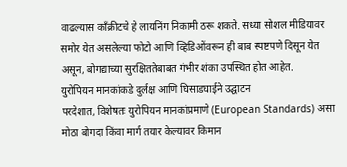वाढल्यास काँक्रीटचे हे लायनिंग निकामी ठरू शकते. सध्या सोशल मीडियावर समोर येत असलेल्या फोटो आणि व्हिडिओंवरून ही बाब स्पष्टपणे दिसून येत असून, बोगद्याच्या सुरक्षिततेबाबत गंभीर शंका उपस्थित होत आहेत.
युरोपियन मानकांकडे दुर्लक्ष आणि घिसाडघाईने उद्घाटन
परदेशात, विशेषतः युरोपियन मानकांप्रमाणे (European Standards) असा मोठा बोगदा किंवा मार्ग तयार केल्यावर किमान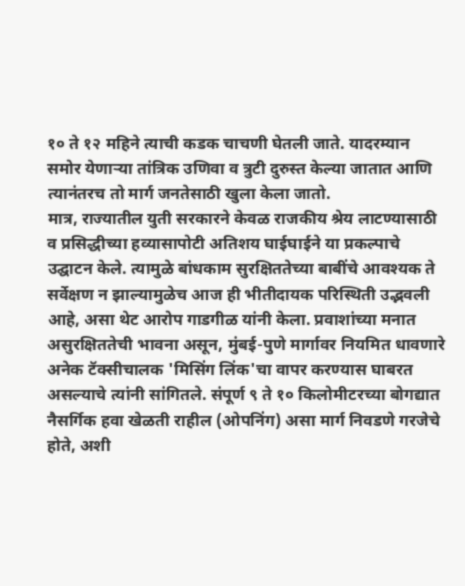१० ते १२ महिने त्याची कडक चाचणी घेतली जाते. यादरम्यान समोर येणाऱ्या तांत्रिक उणिवा व त्रुटी दुरुस्त केल्या जातात आणि त्यानंतरच तो मार्ग जनतेसाठी खुला केला जातो.
मात्र, राज्यातील युती सरकारने केवळ राजकीय श्रेय लाटण्यासाठी व प्रसिद्धीच्या हव्यासापोटी अतिशय घाईघाईने या प्रकल्पाचे उद्घाटन केले. त्यामुळे बांधकाम सुरक्षिततेच्या बाबींचे आवश्यक ते सर्वेक्षण न झाल्यामुळेच आज ही भीतीदायक परिस्थिती उद्भवली आहे, असा थेट आरोप गाडगीळ यांनी केला. प्रवाशांच्या मनात असुरक्षिततेची भावना असून, मुंबई-पुणे मार्गावर नियमित धावणारे अनेक टॅक्सीचालक 'मिसिंग लिंक'चा वापर करण्यास घाबरत असल्याचे त्यांनी सांगितले. संपूर्ण ९ ते १० किलोमीटरच्या बोगद्यात नैसर्गिक हवा खेळती राहील (ओपनिंग) असा मार्ग निवडणे गरजेचे होते, अशी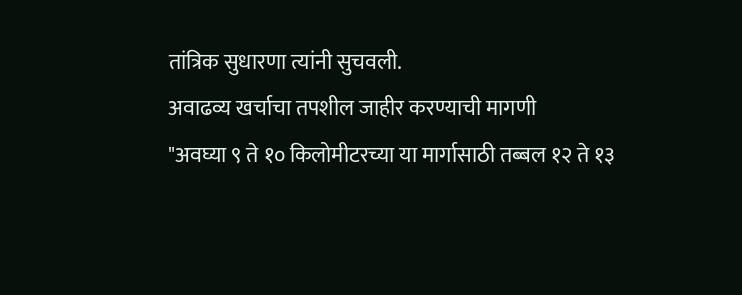तांत्रिक सुधारणा त्यांनी सुचवली.
अवाढव्य खर्चाचा तपशील जाहीर करण्याची मागणी
"अवघ्या ९ ते १० किलोमीटरच्या या मार्गासाठी तब्बल १२ ते १३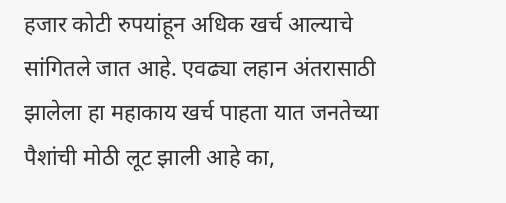हजार कोटी रुपयांहून अधिक खर्च आल्याचे सांगितले जात आहे. एवढ्या लहान अंतरासाठी झालेला हा महाकाय खर्च पाहता यात जनतेच्या पैशांची मोठी लूट झाली आहे का,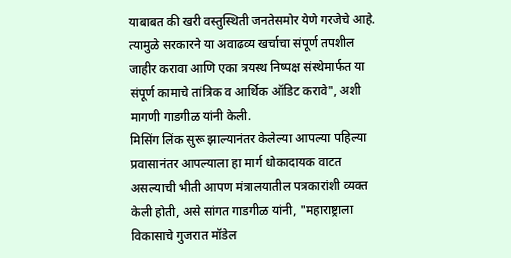याबाबत की खरी वस्तुस्थिती जनतेसमोर येणे गरजेचे आहे. त्यामुळे सरकारने या अवाढव्य खर्चाचा संपूर्ण तपशील जाहीर करावा आणि एका त्रयस्थ निष्पक्ष संस्थेमार्फत या संपूर्ण कामाचे तांत्रिक व आर्थिक ऑडिट करावे", अशी मागणी गाडगीळ यांनी केली.
मिसिंग लिंक सुरू झाल्यानंतर केलेल्या आपल्या पहिल्या प्रवासानंतर आपल्याला हा मार्ग धोकादायक वाटत असल्याची भीती आपण मंत्रालयातील पत्रकारांशी व्यक्त केली होती, असे सांगत गाडगीळ यांनी, "महाराष्ट्राला विकासाचे गुजरात मॉडेल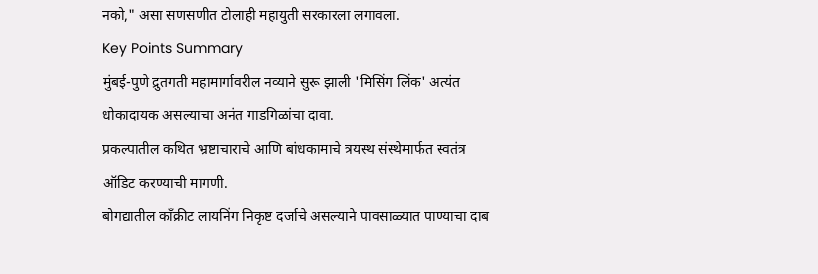नको," असा सणसणीत टोलाही महायुती सरकारला लगावला.
Key Points Summary
मुंबई-पुणे द्रुतगती महामार्गावरील नव्याने सुरू झाली 'मिसिंग लिंक' अत्यंत धोकादायक असल्याचा अनंत गाडगिळांचा दावा.
प्रकल्पातील कथित भ्रष्टाचाराचे आणि बांधकामाचे त्रयस्थ संस्थेमार्फत स्वतंत्र ऑडिट करण्याची मागणी.
बोगद्यातील काँक्रीट लायनिंग निकृष्ट दर्जाचे असल्याने पावसाळ्यात पाण्याचा दाब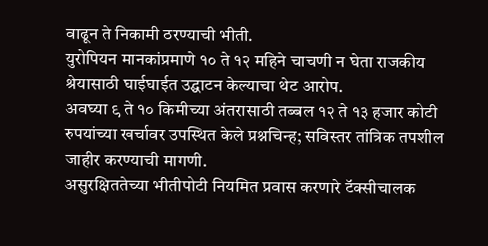वाढून ते निकामी ठरण्याची भीती.
युरोपियन मानकांप्रमाणे १० ते १२ महिने चाचणी न घेता राजकीय श्रेयासाठी घाईघाईत उद्घाटन केल्याचा थेट आरोप.
अवघ्या ९ ते १० किमीच्या अंतरासाठी तब्बल १२ ते १३ हजार कोटी रुपयांच्या खर्चावर उपस्थित केले प्रश्नचिन्ह; सविस्तर तांत्रिक तपशील जाहीर करण्याची मागणी.
असुरक्षिततेच्या भीतीपोटी नियमित प्रवास करणारे टॅक्सीचालक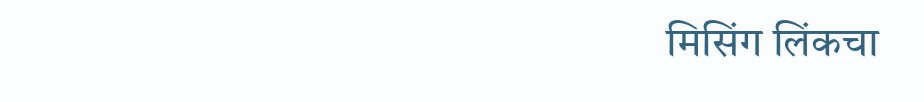मिसिंग लिंकचा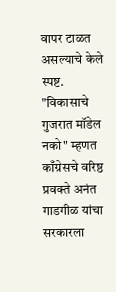वापर टाळत असल्याचे केले स्पष्ट.
"विकासाचे गुजरात मॉडेल नको" म्हणत काँग्रेसचे वरिष्ठ प्रवक्ते अनंत गाडगीळ यांचा सरकारला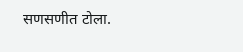सणसणीत टोला.